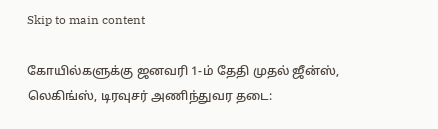Skip to main content

கோயில்களுக்கு ஜனவரி 1-ம் தேதி முதல் ஜீன்ஸ், லெகிங்ஸ், டிரவுசர் அணிந்துவர தடை: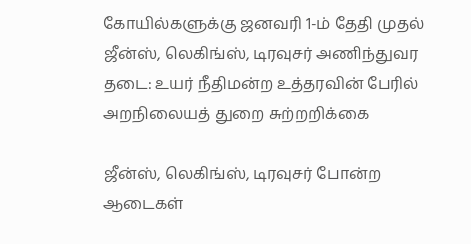கோயில்களுக்கு ஜனவரி 1-ம் தேதி முதல் ஜீன்ஸ், லெகிங்ஸ், டிரவுசர் அணிந்துவர தடை: உயர் நீதிமன்ற உத்தரவின் பேரில் அறநிலையத் துறை சுற்றறிக்கை

ஜீன்ஸ், லெகிங்ஸ், டிரவுசர் போன்ற ஆடைகள்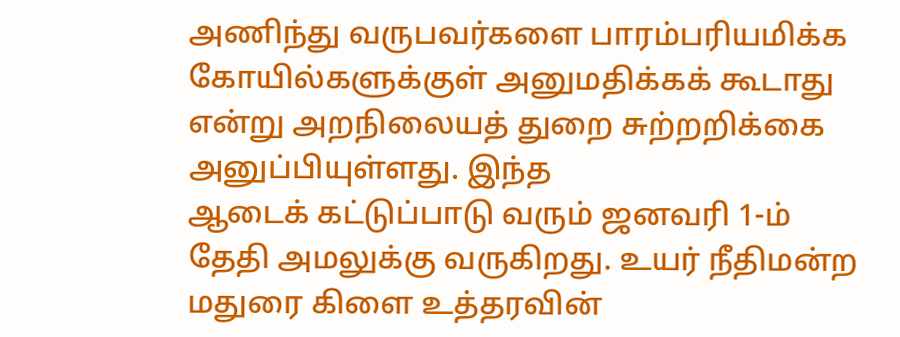அணிந்து வருபவர்களை பாரம்பரியமிக்க கோயில்களுக்குள் அனுமதிக்கக் கூடாது என்று அறநிலையத் துறை சுற்றறிக்கை அனுப்பியுள்ளது. இந்த
ஆடைக் கட்டுப்பாடு வரும் ஜனவரி 1-ம் தேதி அமலுக்கு வருகிறது. உயர் நீதிமன்ற மதுரை கிளை உத்தரவின்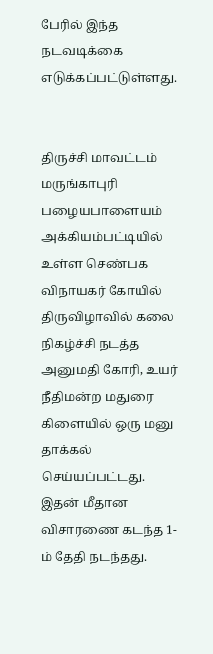பேரில் இந்த நடவடிக்கை எடுக்கப்பட்டுள்ளது.


திருச்சி மாவட்டம் மருங்காபுரி பழையபாளையம் அக்கியம்பட்டியில் உள்ள செண்பக விநாயகர் கோயில் திருவிழாவில் கலை நிகழ்ச்சி நடத்த அனுமதி கோரி, உயர் நீதிமன்ற மதுரை கிளையில் ஒரு மனு தாக்கல் செய்யப்பட்டது. இதன் மீதான விசாரணை கடந்த 1-ம் தேதி நடந்தது.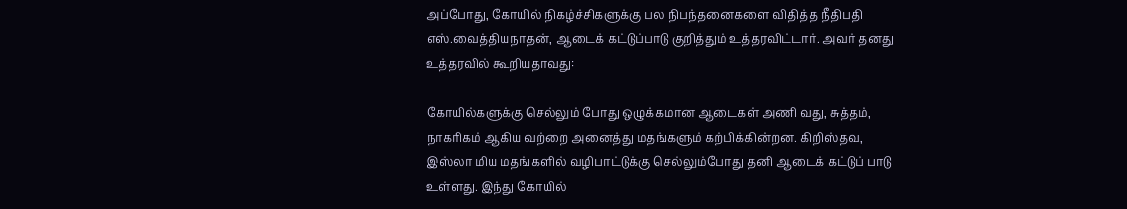அப்போது, கோயில் நிகழ்ச்சிகளுக்கு பல நிபந்தனைகளை விதித்த நீதிபதி எஸ்.வைத்தியநாதன், ஆடைக் கட்டுப்பாடு குறித்தும் உத்தரவிட்டார். அவர் தனது உத்தரவில் கூறியதாவது:

கோயில்களுக்கு செல்லும் போது ஒழுக்கமான ஆடைகள் அணி வது, சுத்தம், நாகரிகம் ஆகிய வற்றை அனைத்து மதங்களும் கற்பிக்கின்றன. கிறிஸ்தவ, இஸ்லா மிய மதங்களில் வழிபாட்டுக்கு செல்லும்போது தனி ஆடைக் கட்டுப் பாடு உள்ளது. இந்து கோயில்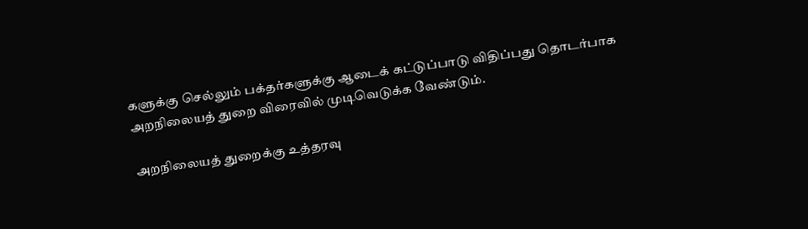களுக்கு செல்லும் பக்தர்களுக்கு ஆடைக் கட்டுப்பாடு விதிப்பது தொடர்பாக அறநிலையத் துறை விரைவில் முடிவெடுக்க வேண்டும்.

அறநிலையத் துறைக்கு உத்தரவு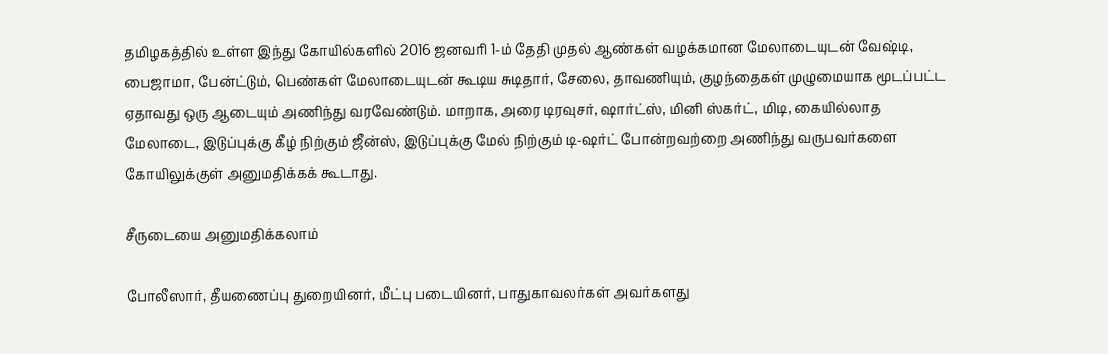தமிழகத்தில் உள்ள இந்து கோயில்களில் 2016 ஜனவரி 1-ம் தேதி முதல் ஆண்கள் வழக்கமான மேலாடையுடன் வேஷ்டி, பைஜாமா, பேன்ட்டும், பெண்கள் மேலாடையுடன் கூடிய சுடிதார், சேலை, தாவணியும், குழந்தைகள் முழுமையாக மூடப்பட்ட ஏதாவது ஒரு ஆடையும் அணிந்து வரவேண்டும். மாறாக, அரை டிரவுசர், ஷார்ட்ஸ், மினி ஸ்கர்ட், மிடி, கையில்லாத மேலாடை, இடுப்புக்கு கீழ் நிற்கும் ஜீன்ஸ், இடுப்புக்கு மேல் நிற்கும் டி-ஷர்ட் போன்றவற்றை அணிந்து வருபவர்களை கோயிலுக்குள் அனுமதிக்கக் கூடாது.

சீருடையை அனுமதிக்கலாம்

போலீஸார், தீயணைப்பு துறையினர், மீட்பு படையினர், பாதுகாவலர்கள் அவர்களது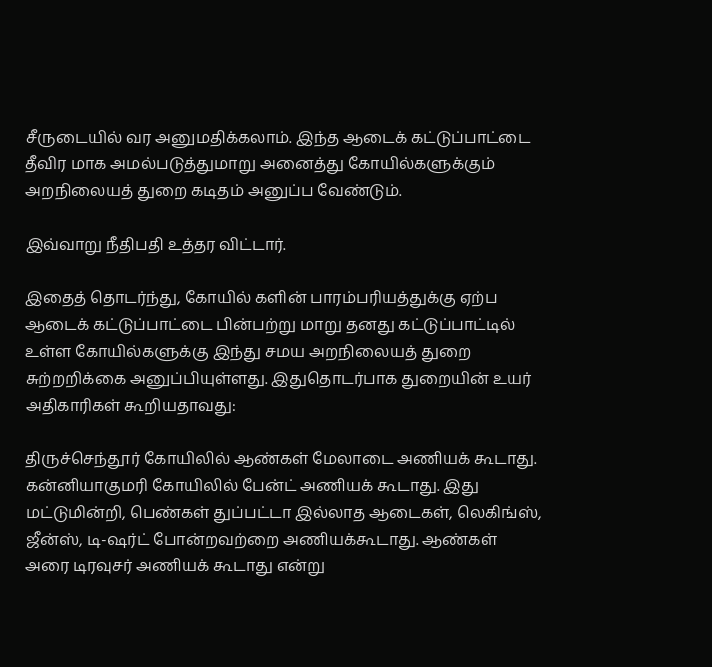சீருடையில் வர அனுமதிக்கலாம். இந்த ஆடைக் கட்டுப்பாட்டை தீவிர மாக அமல்படுத்துமாறு அனைத்து கோயில்களுக்கும் அறநிலையத் துறை கடிதம் அனுப்ப வேண்டும்.

இவ்வாறு நீதிபதி உத்தர விட்டார்.

இதைத் தொடர்ந்து, கோயில் களின் பாரம்பரியத்துக்கு ஏற்ப ஆடைக் கட்டுப்பாட்டை பின்பற்று மாறு தனது கட்டுப்பாட்டில் உள்ள கோயில்களுக்கு இந்து சமய அறநிலையத் துறை சுற்றறிக்கை அனுப்பியுள்ளது. இதுதொடர்பாக துறையின் உயர் அதிகாரிகள் கூறியதாவது:

திருச்செந்தூர் கோயிலில் ஆண்கள் மேலாடை அணியக் கூடாது. கன்னியாகுமரி கோயிலில் பேன்ட் அணியக் கூடாது. இது மட்டுமின்றி, பெண்கள் துப்பட்டா இல்லாத ஆடைகள், லெகிங்ஸ், ஜீன்ஸ், டி-ஷர்ட் போன்றவற்றை அணியக்கூடாது. ஆண்கள் அரை டிரவுசர் அணியக் கூடாது என்று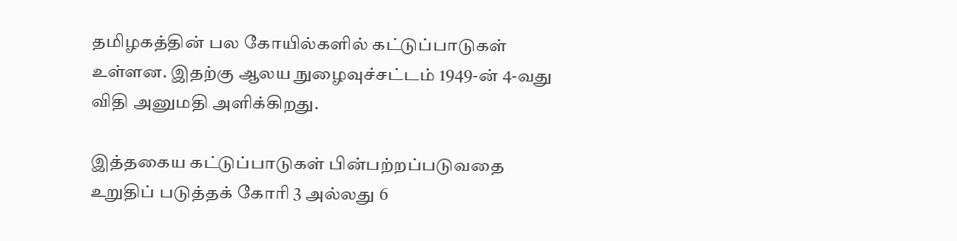தமிழகத்தின் பல கோயில்களில் கட்டுப்பாடுகள் உள்ளன. இதற்கு ஆலய நுழைவுச்சட்டம் 1949-ன் 4-வது விதி அனுமதி அளிக்கிறது.

இத்தகைய கட்டுப்பாடுகள் பின்பற்றப்படுவதை உறுதிப் படுத்தக் கோரி 3 அல்லது 6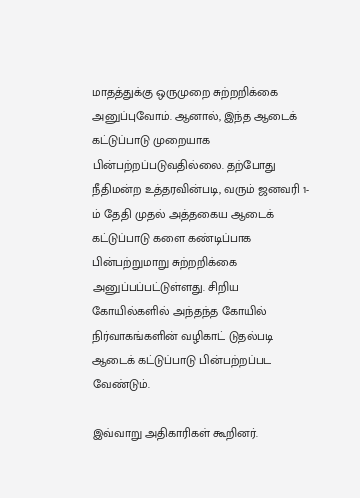மாதத்துக்கு ஒருமுறை சுற்றறிக்கை அனுப்புவோம். ஆனால், இந்த ஆடைக் கட்டுப்பாடு முறையாக பின்பற்றப்படுவதில்லை. தற்போது நீதிமன்ற உத்தரவின்படி, வரும் ஜனவரி 1-ம் தேதி முதல் அத்தகைய ஆடைக் கட்டுப்பாடு களை கண்டிப்பாக பின்பற்றுமாறு சுற்றறிக்கை அனுப்பப்பட்டுள்ளது. சிறிய கோயில்களில் அந்தந்த கோயில் நிர்வாகங்களின் வழிகாட் டுதல்படி ஆடைக் கட்டுப்பாடு பின்பற்றப்பட வேண்டும்.

இவ்வாறு அதிகாரிகள் கூறினர்.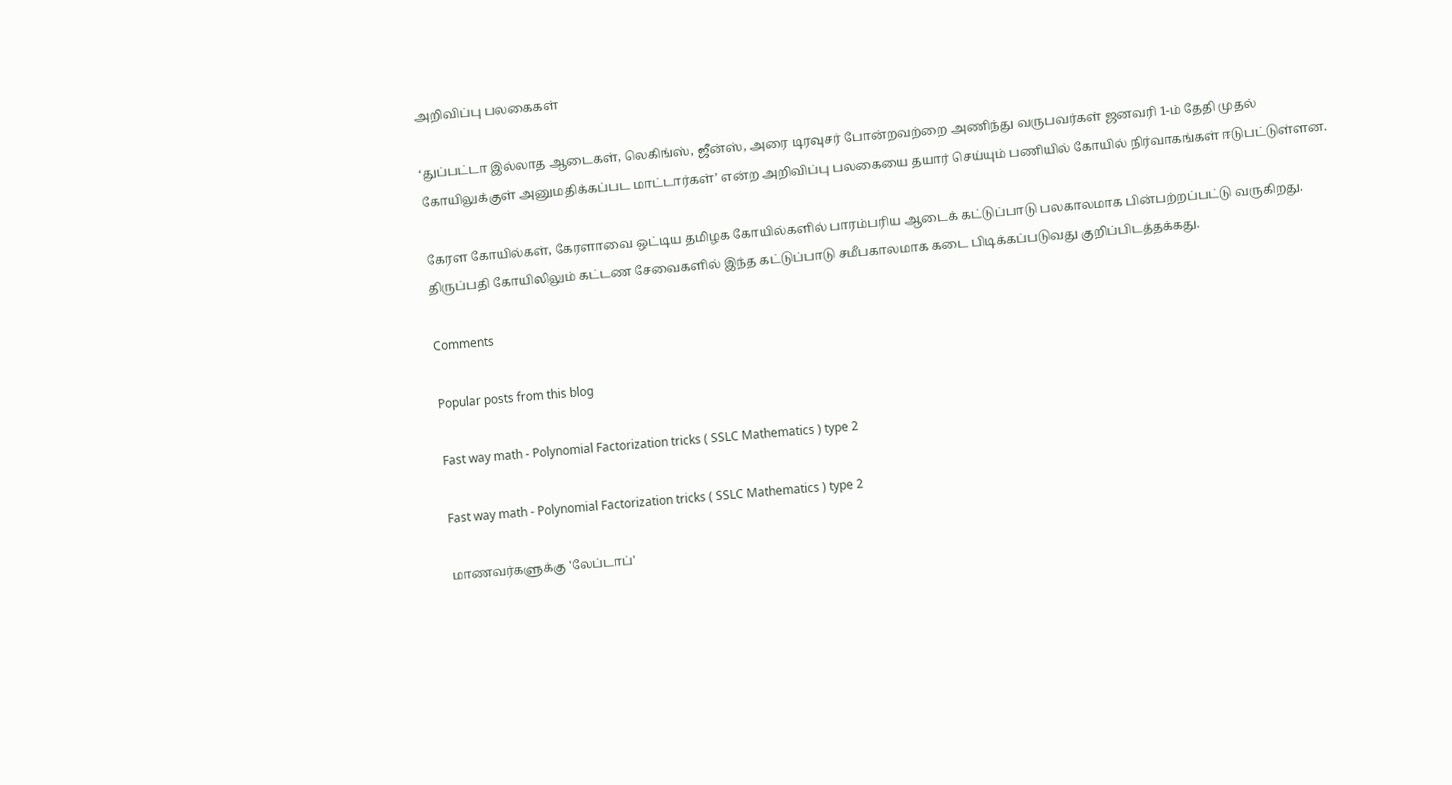அறிவிப்பு பலகைகள்

‘துப்பட்டா இல்லாத ஆடைகள், லெகிங்ஸ், ஜீன்ஸ், அரை டிரவுசர் போன்றவற்றை அணிந்து வருபவர்கள் ஜனவரி 1-ம் தேதி முதல் கோயிலுக்குள் அனுமதிக்கப்பட மாட்டார்கள்’ என்ற அறிவிப்பு பலகையை தயார் செய்யும் பணியில் கோயில் நிர்வாகங்கள் ஈடுபட்டுள்ளன.

கேரள கோயில்கள், கேரளாவை ஒட்டிய தமிழக கோயில்களில் பாரம்பரிய ஆடைக் கட்டுப்பாடு பலகாலமாக பின்பற்றப்பட்டு வருகிறது. திருப்பதி கோயிலிலும் கட்டண சேவைகளில் இந்த கட்டுப்பாடு சமீபகாலமாக கடை பிடிக்கப்படுவது குறிப்பிடத்தக்கது.

Comments

Popular posts from this blog

Fast way math - Polynomial Factorization tricks ( SSLC Mathematics ) type 2

Fast way math - Polynomial Factorization tricks ( SSLC Mathematics ) type 2

மாணவர்களுக்கு 'லேப்டாப்'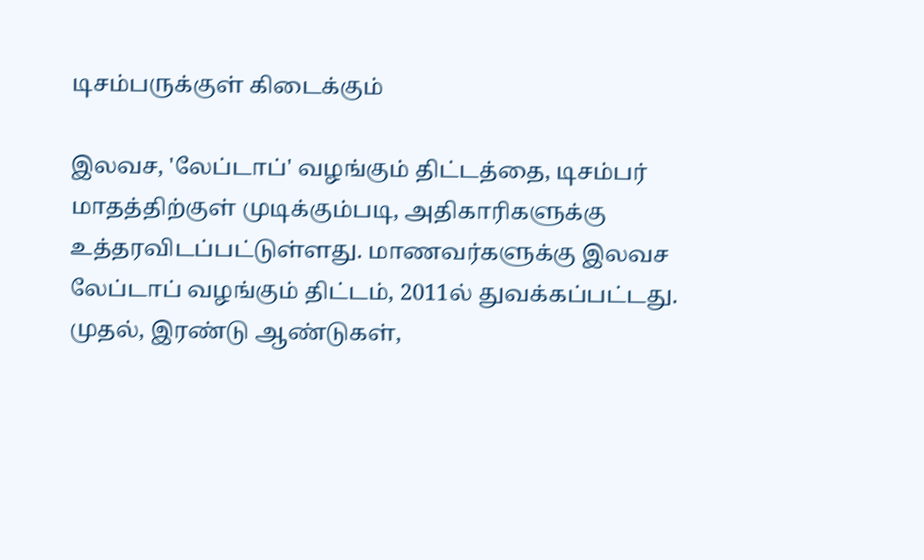டிசம்பருக்குள் கிடைக்கும்

இலவச, 'லேப்டாப்' வழங்கும் திட்டத்தை, டிசம்பர் மாதத்திற்குள் முடிக்கும்படி, அதிகாரிகளுக்கு உத்தரவிடப்பட்டுள்ளது. மாணவர்களுக்கு இலவச லேப்டாப் வழங்கும் திட்டம், 2011ல் துவக்கப்பட்டது. முதல், இரண்டு ஆண்டுகள்,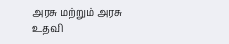அரசு மற்றும் அரசு உதவி